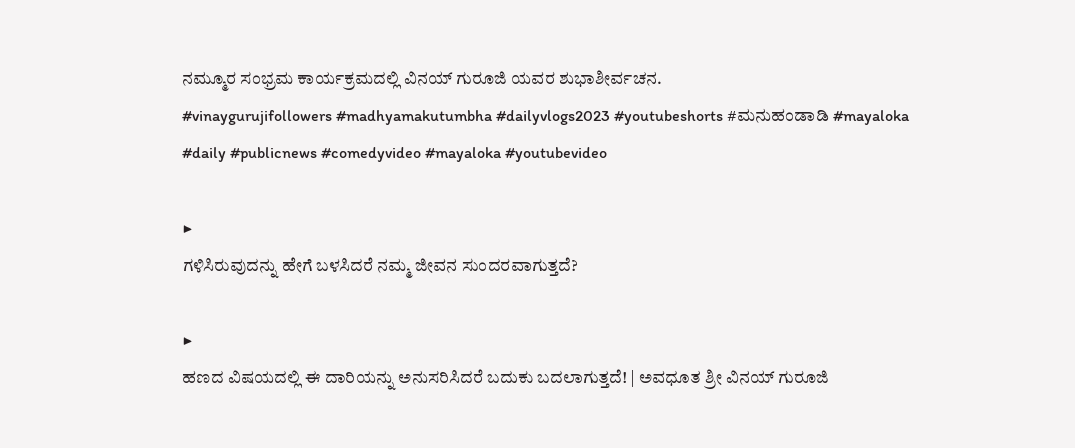ನಮ್ಮೂರ ಸಂಭ್ರಮ ಕಾರ್ಯಕ್ರಮದಲ್ಲಿ ವಿನಯ್ ಗುರೂಜಿ ಯವರ ಶುಭಾಶೀರ್ವಚನ.
#vinaygurujifollowers #madhyamakutumbha #dailyvlogs2023 #youtubeshorts #ಮನುಹಂಡಾಡಿ #mayaloka #daily #publicnews #comedyvideo #mayaloka #youtubevideo

▶
ಗಳಿಸಿರುವುದನ್ನು ಹೇಗೆ ಬಳಸಿದರೆ ನಮ್ಮ ಜೀವನ ಸುಂದರವಾಗುತ್ತದೆ?

▶
ಹಣದ ವಿಷಯದಲ್ಲಿ ಈ ದಾರಿಯನ್ನು ಅನುಸರಿಸಿದರೆ ಬದುಕು ಬದಲಾಗುತ್ತದೆ! | ಅವಧೂತ ಶ್ರೀ ವಿನಯ್ ಗುರೂಜಿ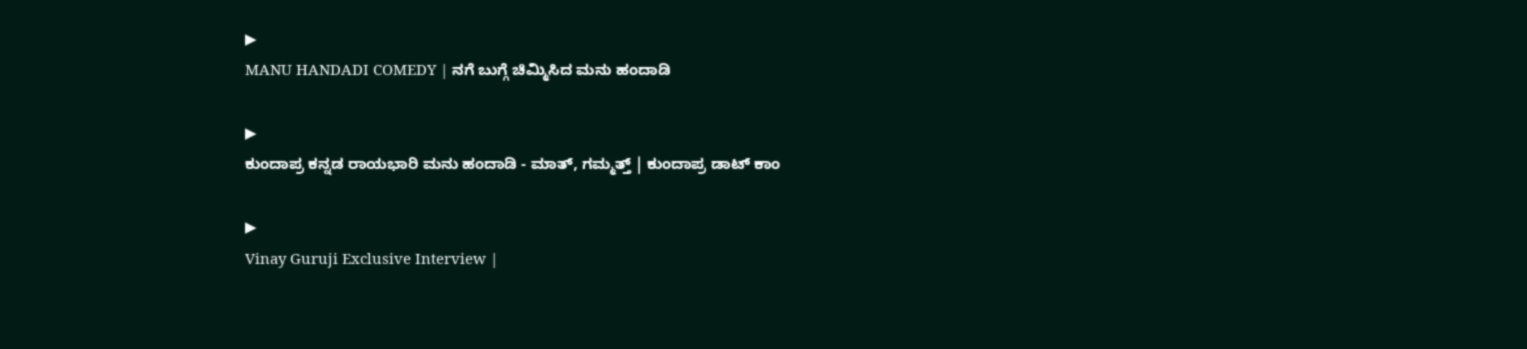▶
MANU HANDADI COMEDY | ನಗೆ ಬುಗ್ಗೆ ಚಿಮ್ಮಿಸಿದ ಮನು ಹಂದಾಡಿ

▶
ಕುಂದಾಪ್ರ ಕನ್ನಡ ರಾಯಭಾರಿ ಮನು ಹಂದಾಡಿ - ಮಾತ್, ಗಮ್ಮತ್ತ್ | ಕುಂದಾಪ್ರ ಡಾಟ್ ಕಾಂ

▶
Vinay Guruji Exclusive Interview |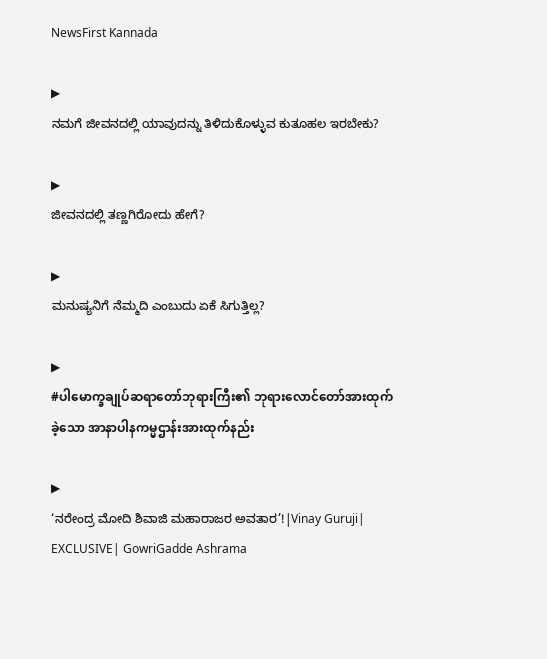NewsFirst Kannada

▶
ನಮಗೆ ಜೀವನದಲ್ಲಿ ಯಾವುದನ್ನು ತಿಳಿದುಕೊಳ್ಳುವ ಕುತೂಹಲ ಇರಬೇಕು?

▶
ಜೀವನದಲ್ಲಿ ತಣ್ಣಗಿರೋದು ಹೇಗೆ?

▶
ಮನುಷ್ಯನಿಗೆ ನೆಮ್ಮದಿ ಎಂಬುದು ಏಕೆ ಸಿಗುತ್ತಿಲ್ಲ?

▶
#ပါမောက္ခချုပ်ဆရာတော်ဘုရားကြီး၏ ဘုရားလောင်တော်အားထုက်ခဲ့သော အာနာပါနကမ္မဌာန်းအားထုက်နည်း

▶
‘ನರೇಂದ್ರ ಮೋದಿ ಶಿವಾಜಿ ಮಹಾರಾಜರ ಅವತಾರ’!|Vinay Guruji| EXCLUSIVE| GowriGadde Ashrama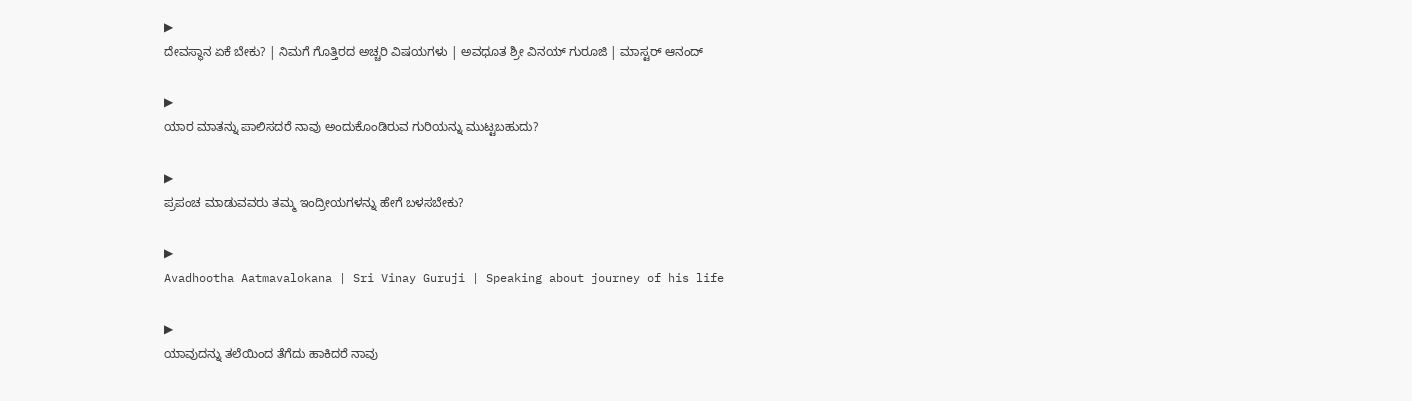▶
ದೇವಸ್ಥಾನ ಏಕೆ ಬೇಕು? | ನಿಮಗೆ ಗೊತ್ತಿರದ ಅಚ್ಚರಿ ವಿಷಯಗಳು | ಅವಧೂತ ಶ್ರೀ ವಿನಯ್ ಗುರೂಜಿ | ಮಾಸ್ಟರ್ ಆನಂದ್

▶
ಯಾರ ಮಾತನ್ನು ಪಾಲಿಸದರೆ ನಾವು ಅಂದುಕೊಂಡಿರುವ ಗುರಿಯನ್ನು ಮುಟ್ಟಬಹುದು?

▶
ಪ್ರಪಂಚ ಮಾಡುವವರು ತಮ್ಮ ಇಂದ್ರೀಯಗಳನ್ನು ಹೇಗೆ ಬಳಸಬೇಕು?

▶
Avadhootha Aatmavalokana | Sri Vinay Guruji | Speaking about journey of his life

▶
ಯಾವುದನ್ನು ತಲೆಯಿಂದ ತೆಗೆದು ಹಾಕಿದರೆ ನಾವು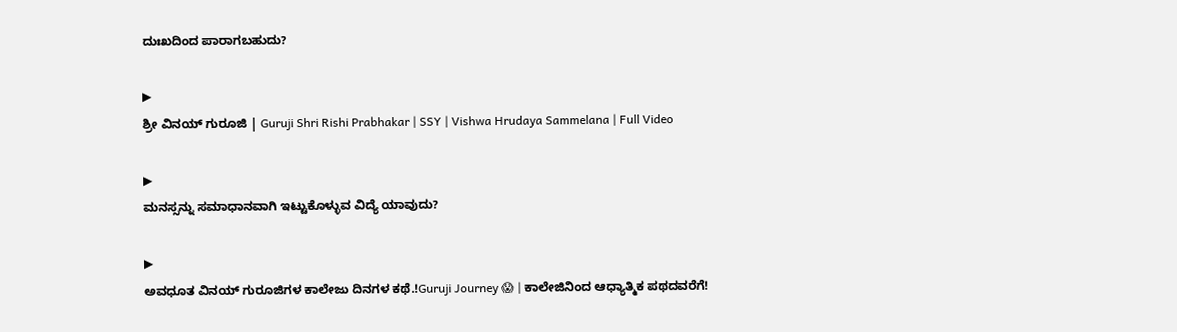ದುಃಖದಿಂದ ಪಾರಾಗಬಹುದು?

▶
ಶ್ರೀ ವಿನಯ್ ಗುರೂಜಿ | Guruji Shri Rishi Prabhakar | SSY | Vishwa Hrudaya Sammelana | Full Video

▶
ಮನಸ್ಸನ್ನು ಸಮಾಧಾನವಾಗಿ ಇಟ್ಟುಕೊಳ್ಳುವ ವಿದ್ಯೆ ಯಾವುದು?

▶
ಅವಧೂತ ವಿನಯ್ ಗುರೂಜಿಗಳ ಕಾಲೇಜು ದಿನಗಳ ಕಥೆ.!Guruji Journey 😱 | ಕಾಲೇಜಿನಿಂದ ಆಧ್ಯಾತ್ಮಿಕ ಪಥದವರೆಗೆ!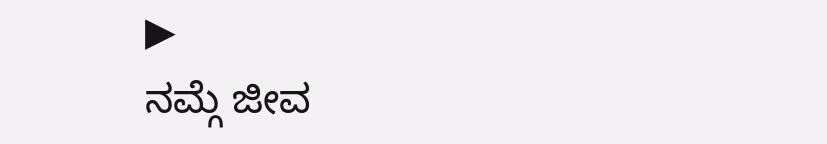▶
ನಮ್ಗೆ ಜೀವ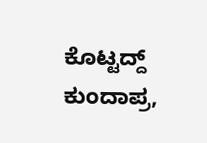ಕೊಟ್ಟದ್ದ್ ಕುಂದಾಪ್ರ,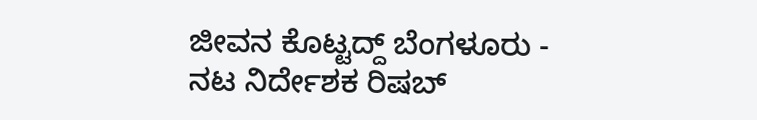ಜೀವನ ಕೊಟ್ಟದ್ದ್ ಬೆಂಗಳೂರು - ನಟ ನಿರ್ದೇಶಕ ರಿಷಬ್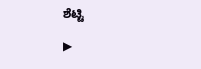ಶೆಟ್ಟಿ

▶